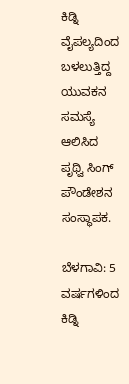ಕಿಡ್ನಿ ವೈಪಲ್ಯದಿಂದ ಬಳಲುತ್ತಿದ್ದ ಯುವಕನ ಸಮಸ್ಯೆ ಆಲಿಸಿದ ಪೃಥ್ವಿ ಸಿಂಗ್ ಪೌಂಡೇಶನ ಸಂಸ್ಥಾಪಕ.

ಬೆಳಗಾವಿ: 5 ವರ್ಷಗಳಿಂದ ಕಿಡ್ನಿ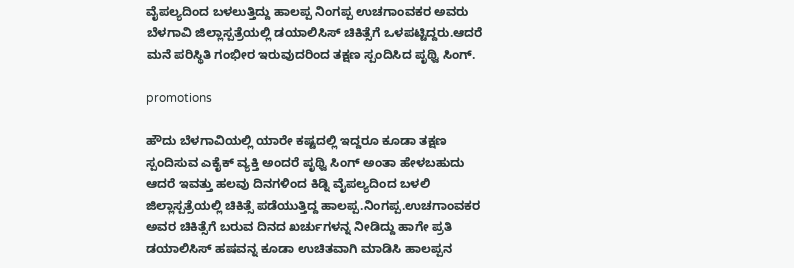ವೈಪಲ್ಯದಿಂದ ಬಳಲುತ್ತಿದ್ದು ಹಾಲಪ್ಪ ನಿಂಗಪ್ಪ ಉಚಗಾಂವಕರ ಅವರು ಬೆಳಗಾವಿ ಜಿಲ್ಲಾಸ್ಪತ್ರೆಯಲ್ಲಿ ಡಯಾಲಿಸಿಸ್ ಚಿಕಿತ್ಸೆಗೆ ಒಳಪಟ್ಟಿದ್ದರು.ಆದರೆ ಮನೆ ಪರಿಸ್ಥಿತಿ ಗಂಭೀರ ಇರುವುದರಿಂದ ತಕ್ಷಣ ಸ್ಪಂದಿಸಿದ ಪೃಥ್ವಿ ಸಿಂಗ್.

promotions

ಹೌದು ಬೆಳಗಾವಿಯಲ್ಲಿ ಯಾರೇ ಕಷ್ಟದಲ್ಲಿ ಇದ್ದರೂ ಕೂಡಾ ತಕ್ಷಣ ಸ್ಪಂದಿಸುವ ಎಕೈಕ್ ವ್ಯಕ್ತಿ ಅಂದರೆ ಪೃಥ್ವಿ ಸಿಂಗ್ ಅಂತಾ ಹೇಳಬಹುದು ಆದರೆ ಇವತ್ತು ಹಲವು ದಿನಗಳಿಂದ ಕಿಡ್ನಿ ವೈಪಲ್ಯದಿಂದ ಬಳಲಿ ಜಿಲ್ಲಾಸ್ಪತ್ರೆಯಲ್ಲಿ ಚಿಕಿತ್ಸೆ ಪಡೆಯುತ್ತಿದ್ದ ಹಾಲಪ್ಪ.ನಿಂಗಪ್ಪ.ಉಚಗಾಂವಕರ ಅವರ ಚಿಕಿತ್ಸೆಗೆ ಬರುವ ದಿನದ ಖರ್ಚುಗಳನ್ನ ನೀಡಿದ್ದು ಹಾಗೇ ಪ್ರತಿ ಡಯಾಲಿಸಿಸ್ ಹಷವನ್ನ ಕೂಡಾ ಉಚಿತವಾಗಿ ಮಾಡಿಸಿ ಹಾಲಪ್ಪನ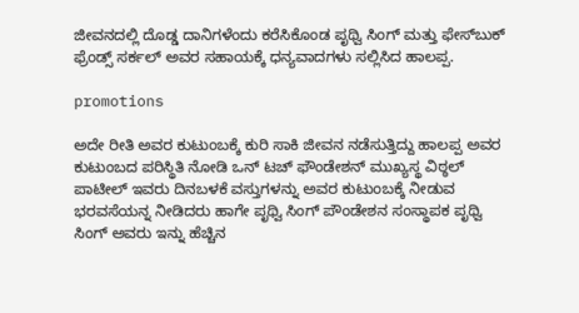ಜೀವನದಲ್ಲಿ ದೊಡ್ಡ ದಾನಿಗಳೆಂದು ಕರೆಸಿಕೊಂಡ ಪೃಥ್ವಿ ಸಿಂಗ್ ಮತ್ತು ಫೇಸ್‌ಬುಕ್ ಫ್ರೆಂಡ್ಸ್ ಸರ್ಕಲ್ ಅವರ ಸಹಾಯಕ್ಕೆ ಧನ್ಯವಾದಗಳು ಸಲ್ಲಿಸಿದ ಹಾಲಪ್ಪ.

promotions

ಅದೇ ರೀತಿ ಅವರ ಕುಟುಂಬಕ್ಕೆ ಕುರಿ ಸಾಕಿ ಜೀವನ ನಡೆಸುತ್ತಿದ್ದು ಹಾಲಪ್ಪ ಅವರ ಕುಟುಂಬದ ಪರಿಸ್ಥಿತಿ ನೋಡಿ ಒನ್ ಟಚ್ ಫೌಂಡೇಶನ್ ಮುಖ್ಯಸ್ಥ ವಿಠ್ಠಲ್ ಪಾಟೀಲ್ ಇವರು ದಿನಬಳಕೆ ವಸ್ತುಗಳನ್ನು ಅವರ ಕುಟುಂಬಕ್ಕೆ ನೀಡುವ ಭರವಸೆಯನ್ನ ನೀಡಿದರು ಹಾಗೇ ಪೃಥ್ವಿ ಸಿಂಗ್ ಪೌಂಡೇಶನ ಸಂಸ್ಥಾಪಕ ಪೃಥ್ವಿ ಸಿಂಗ್ ಅವರು ಇನ್ನು ಹೆಚ್ಚಿನ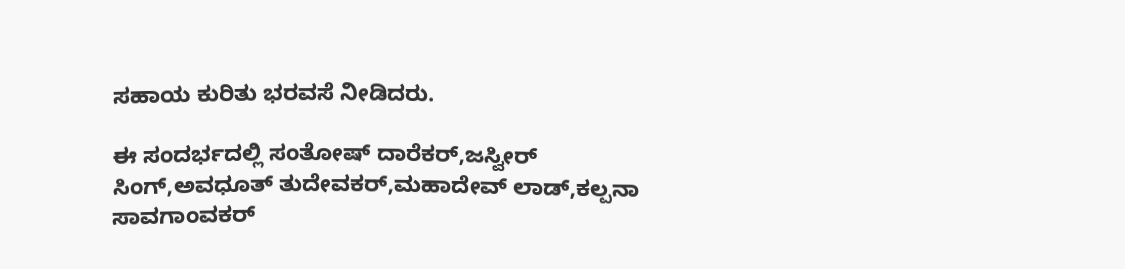ಸಹಾಯ ಕುರಿತು ಭರವಸೆ ನೀಡಿದರು.

ಈ ಸಂದರ್ಭದಲ್ಲಿ ಸಂತೋಷ್ ದಾರೆಕರ್,ಜಸ್ವೀರ್ ಸಿಂಗ್,ಅವಧೂತ್ ತುದೇವಕರ್,ಮಹಾದೇವ್ ಲಾಡ್,ಕಲ್ಪನಾ ಸಾವಗಾಂವಕರ್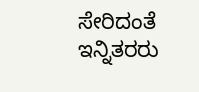ಸೇರಿದಂತೆ ಇನ್ನಿತರರು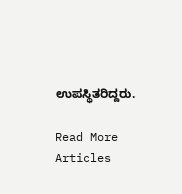ಉಪಸ್ಥಿತರಿದ್ದರು.

Read More Articles